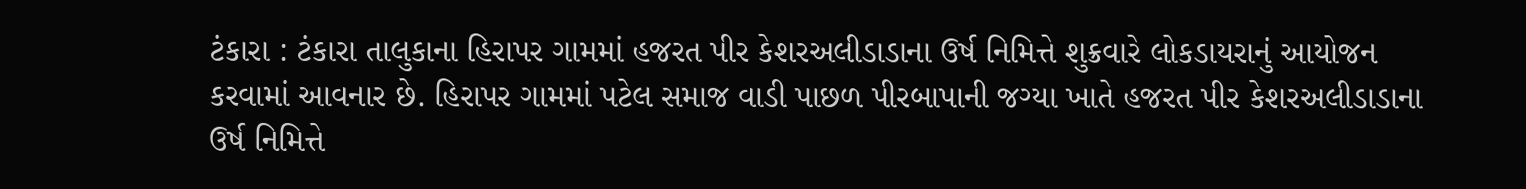ટંકારા : ટંકારા તાલુકાના હિરાપર ગામમાં હજરત પીર કેશરઅલીડાડાના ઉર્ષ નિમિત્તે શુક્રવારે લોકડાયરાનું આયોજન કરવામાં આવનાર છે. હિરાપર ગામમાં પટેલ સમાજ વાડી પાછળ પીરબાપાની જગ્યા ખાતે હજરત પીર કેશરઅલીડાડાના ઉર્ષ નિમિત્તે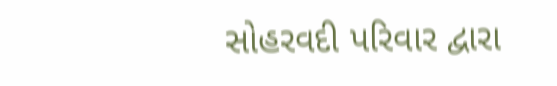સોહરવદી પરિવાર દ્વારા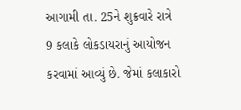આગામી તા. 25ને શુક્રવારે રાત્રે 9 કલાકે લોકડાયરાનું આયોજન કરવામાં આવ્યું છે. જેમાં કલાકારો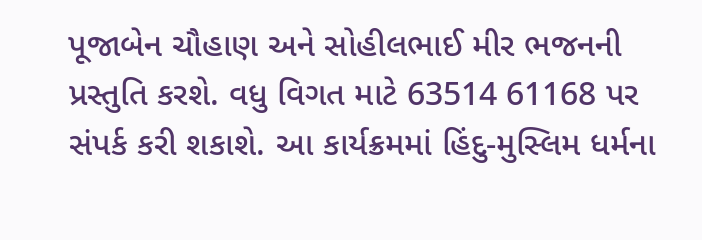પૂજાબેન ચૌહાણ અને સોહીલભાઈ મીર ભજનની પ્રસ્તુતિ કરશે. વધુ વિગત માટે 63514 61168 પર સંપર્ક કરી શકાશે. આ કાર્યક્રમમાં હિંદુ-મુસ્લિમ ધર્મના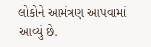લોકોને આમંત્રણ આપવામાં આવ્યું છે.